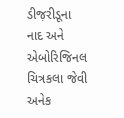ડીજ઼રીડૂના નાદ અને એબોરિજિનલ ચિત્રકલા જેવી અનેક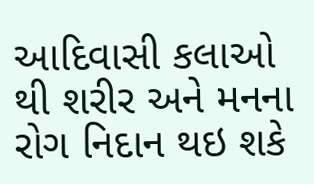આદિવાસી કલાઓ થી શરીર અને મનના રોગ નિદાન થઇ શકે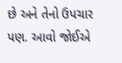છે અને તેનો ઉપચાર પણ. આવો જોઈએ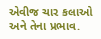એવીજ ચાર કલાઓ અને તેના પ્રભાવ.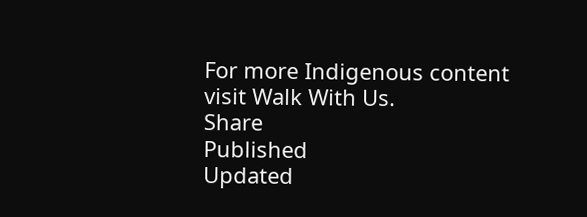For more Indigenous content visit Walk With Us.
Share
Published
Updated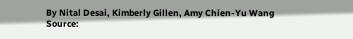By Nital Desai, Kimberly Gillen, Amy Chien-Yu Wang
Source: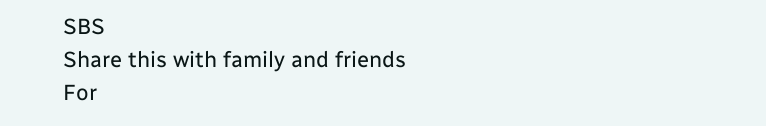SBS
Share this with family and friends
For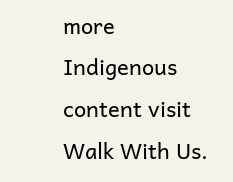more Indigenous content visit Walk With Us.